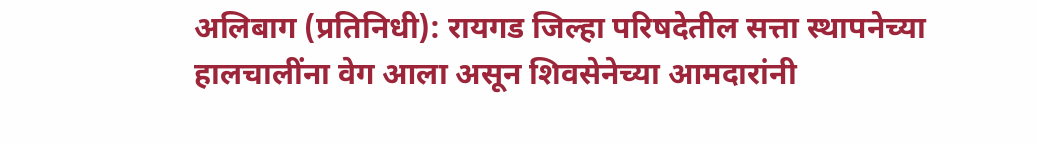अलिबाग (प्रतिनिधी): रायगड जिल्हा परिषदेतील सत्ता स्थापनेच्या हालचालींना वेग आला असून शिवसेनेच्या आमदारांनी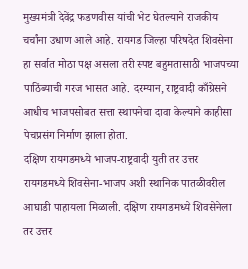मुख्यमंत्री देवेंद्र फडणवीस यांची भेट घेतल्याने राजकीय चर्चांना उधाण आले आहे. रायगड जिल्हा परिषदेत शिवसेना हा सर्वात मोठा पक्ष असला तरी स्पष्ट बहुमतासाठी भाजपच्या पाठिंब्याची गरज भासत आहे. दरम्यान, राष्ट्रवादी काँग्रेसने आधीच भाजपसोबत सत्ता स्थापनेचा दावा केल्याने काहीसा पेचप्रसंग निर्माण झाला होता.
दक्षिण रायगडमध्ये भाजप-राष्ट्रवादी युती तर उत्तर रायगडमध्ये शिवसेना-भाजप अशी स्थानिक पातळीवरील आघाडी पाहायला मिळाली. दक्षिण रायगडमध्ये शिवसेनेला तर उत्तर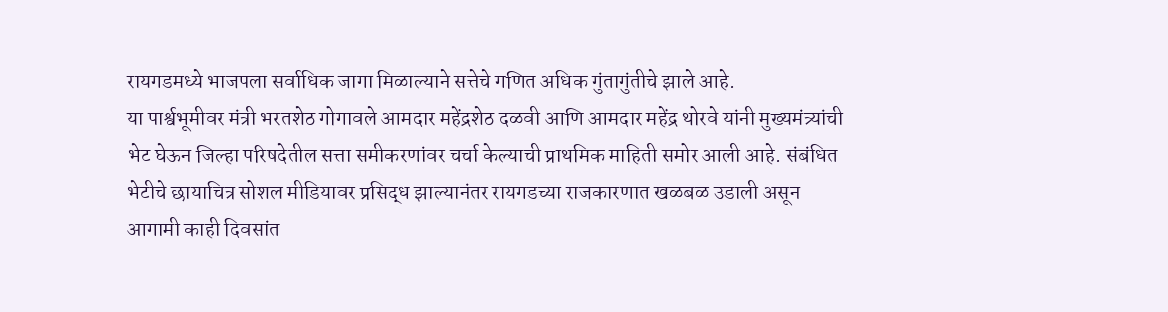रायगडमध्ये भाजपला सर्वाधिक जागा मिळाल्याने सत्तेचे गणित अधिक गुंतागुंतीचे झाले आहे.
या पार्श्वभूमीवर मंत्री भरतशेठ गोगावले आमदार महेंद्रशेठ दळवी आणि आमदार महेंद्र थोरवे यांनी मुख्यमंत्र्यांची भेट घेऊन जिल्हा परिषदेतील सत्ता समीकरणांवर चर्चा केल्याची प्राथमिक माहिती समोर आली आहे. संबंधित भेटीचे छायाचित्र सोशल मीडियावर प्रसिद्ध झाल्यानंतर रायगडच्या राजकारणात खळबळ उडाली असून आगामी काही दिवसांत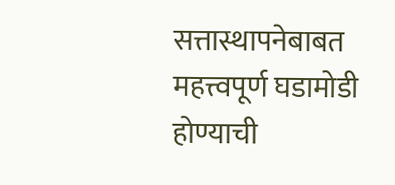सत्तास्थापनेबाबत महत्त्वपूर्ण घडामोडी होण्याची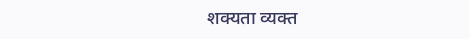शक्यता व्यक्त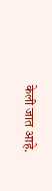केली जात आहे.